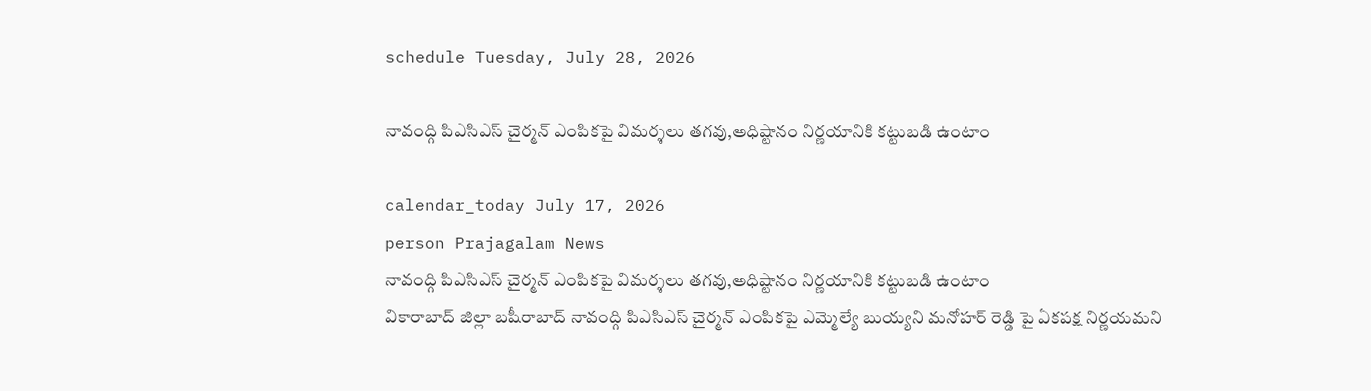schedule Tuesday, July 28, 2026

నావంద్గి పిఎసిఎస్ చైర్మన్ ఎంపికపై విమర్శలు తగవు,అధిష్టానం నిర్ణయానికి కట్టుబడి ఉంటాం

calendar_today July 17, 2026
person Prajagalam News
నావంద్గి పిఎసిఎస్ చైర్మన్ ఎంపికపై విమర్శలు తగవు,అధిష్టానం నిర్ణయానికి కట్టుబడి ఉంటాం
వికారాబాద్ జిల్లా బషీరాబాద్ నావంద్గి పిఎసిఎస్ చైర్మన్ ఎంపికపై ఎమ్మెల్యే బుయ్యని మనోహర్ రెడ్డి పై ఏకపక్ష నిర్ణయమని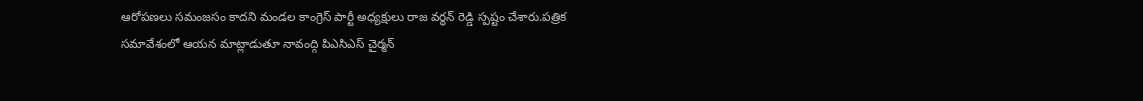ఆరోపణలు సమంజసం కాదని మండల కాంగ్రెస్ పార్టీ అధ్యక్షులు రాజ వర్ధన్ రెడ్డి స్పష్టం చేశారు.పత్రిక సమావేశంలో ఆయన మాట్లాడుతూ నావంద్గి పిఎసిఎస్ చైర్మన్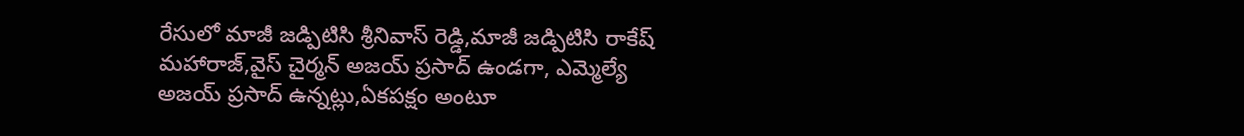రేసులో మాజీ జడ్పిటిసి శ్రీనివాస్ రెడ్డి,మాజీ జడ్పిటిసి రాకేష్ మహారాజ్,వైస్ చైర్మన్ అజయ్ ప్రసాద్ ఉండగా, ఎమ్మెల్యే అజయ్ ప్రసాద్ ఉన్నట్లు,ఏకపక్షం అంటూ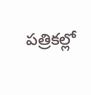పత్రికల్లో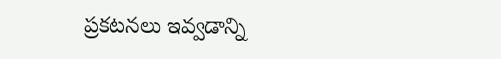ప్రకటనలు ఇవ్వడాన్ని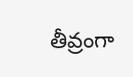తీవ్రంగా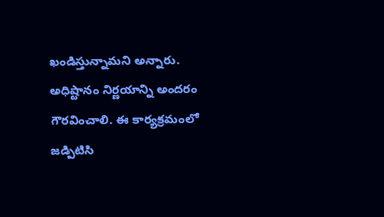ఖండిస్తున్నామని అన్నారు. అధిష్టానం నిర్ణయాన్ని అందరం గౌరవించాలి. ఈ కార్యక్రమంలో జడ్పిటిసి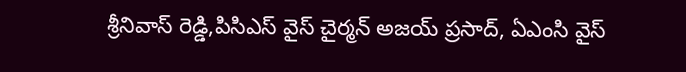శ్రీనివాస్ రెడ్డి,పిసిఎస్ వైస్ చైర్మన్ అజయ్ ప్రసాద్, ఏఎంసి వైస్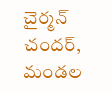చైర్మన్ చందర్, మండల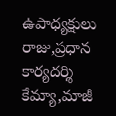ఉపాధ్యక్షులు రాజు,ప్రధాన కార్యదర్శి కేమ్యా,మాజీ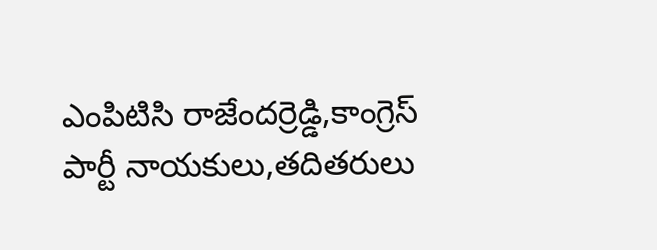ఎంపిటిసి రాజేందర్రెడ్డి,కాంగ్రెస్ పార్టీ నాయకులు,తదితరులు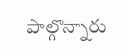పాల్గొన్నారు